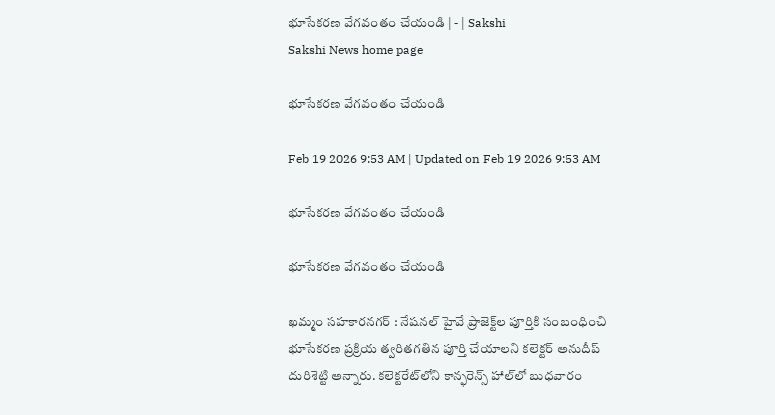భూసేకరణ వేగవంతం చేయండి | - | Sakshi
Sakshi News home page

భూసేకరణ వేగవంతం చేయండి

Feb 19 2026 9:53 AM | Updated on Feb 19 2026 9:53 AM

భూసేకరణ వేగవంతం చేయండి

భూసేకరణ వేగవంతం చేయండి

ఖమ్మం సహకారనగర్‌ : నేషనల్‌ హైవే ప్రాజెక్ట్‌ల పూర్తికి సంబంధించి భూసేకరణ ప్రక్రియ త్వరితగతిన పూర్తి చేయాలని కలెక్టర్‌ అనుదీప్‌ దురిశెట్టి అన్నారు. కలెక్టరేట్‌లోని కాన్ఫరెన్స్‌ హాల్‌లో బుధవారం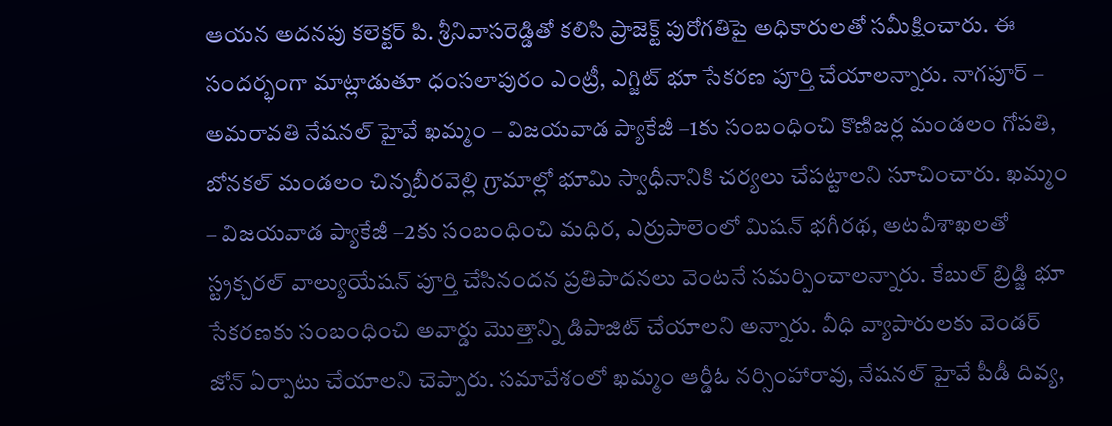ఆయన అదనపు కలెక్టర్‌ పి. శ్రీనివాసరెడ్డితో కలిసి ప్రాజెక్ట్‌ పురోగతిపై అధికారులతో సమీక్షించారు. ఈ సందర్భంగా మాట్లాడుతూ ధంసలాపురం ఎంట్రీ, ఎగ్జిట్‌ భూ సేకరణ పూర్తి చేయాలన్నారు. నాగపూర్‌ – అమరావతి నేషనల్‌ హైవే ఖమ్మం – విజయవాడ ప్యాకేజీ –1కు సంబంధించి కొణిజర్ల మండలం గోపతి, బోనకల్‌ మండలం చిన్నబీరవెల్లి గ్రామాల్లో భూమి స్వాధీనానికి చర్యలు చేపట్టాలని సూచించారు. ఖమ్మం – విజయవాడ ప్యాకేజీ –2కు సంబంధించి మధిర, ఎర్రుపాలెంలో మిషన్‌ భగీరథ, అటవీశాఖలతో స్ట్రక్చరల్‌ వాల్యుయేషన్‌ పూర్తి చేసినందన ప్రతిపాదనలు వెంటనే సమర్పించాలన్నారు. కేబుల్‌ బ్రిడ్జి భూ సేకరణకు సంబంధించి అవార్డు మొత్తాన్ని డిపాజిట్‌ చేయాలని అన్నారు. వీధి వ్యాపారులకు వెండర్‌ జోన్‌ ఏర్పాటు చేయాలని చెప్పారు. సమావేశంలో ఖమ్మం ఆర్డీఓ నర్సింహారావు, నేషనల్‌ హైవే పీడీ దివ్య,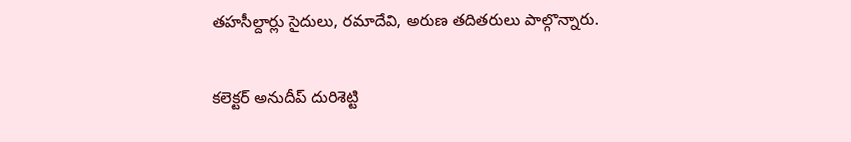తహసీల్దార్లు సైదులు, రమాదేవి, అరుణ తదితరులు పాల్గొన్నారు.

కలెక్టర్‌ అనుదీప్‌ దురిశెట్టి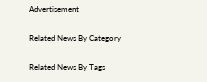Advertisement

Related News By Category

Related News By Tags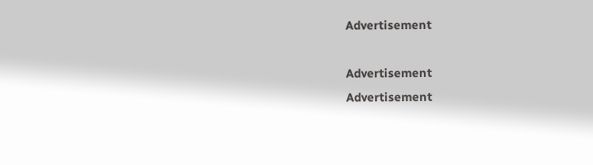Advertisement

Advertisement
Advertisement